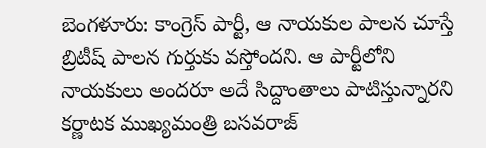బెంగళూరు: కాంగ్రెస్ పార్టీ, ఆ నాయకుల పాలన చూస్తే బ్రిటీష్ పాలన గుర్తుకు వస్తోందని. ఆ పార్టీలోని నాయకులు అందరూ అదే సిద్దాంతాలు పాటిస్తున్నారని కర్ణాటక ముఖ్యమంత్రి బసవరాజ్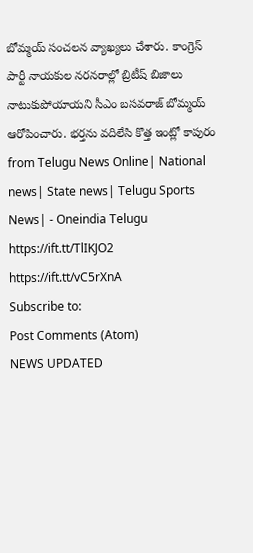బోమ్మయ్ సంచలన వ్యాఖ్యలు చేశారు. కాంగ్రెస్ పార్టీ నాయకుల నరనరాల్లో బ్రిటీష్ బిజాలు నాటుకుపోయాయని సీఎం బసవరాజ్ బోమ్మయ్ ఆరోపించారు. భర్తను వదిలేసి కొత్త ఇంట్లో కాపురం
from Telugu News Online| National news| State news| Telugu Sports News| - Oneindia Telugu https://ift.tt/TlIKJO2
https://ift.tt/vC5rXnA
Subscribe to:
Post Comments (Atom)
NEWS UPDATED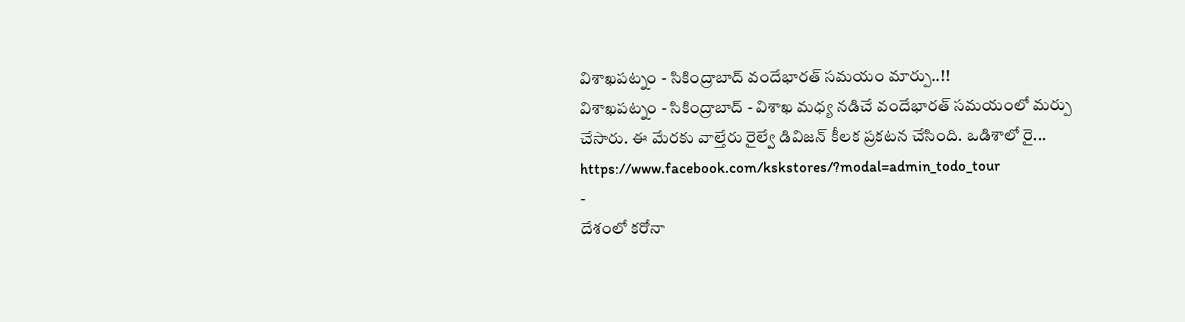విశాఖపట్నం - సికింద్రాబాద్ వందేభారత్ సమయం మార్పు..!!
విశాఖపట్నం - సికింద్రాబాద్ - విశాఖ మధ్య నడిచే వందేభారత్ సమయంలో మర్పు చేసారు. ఈ మేరకు వాల్తేరు రైల్వే డివిజన్ కీలక ప్రకటన చేసింది. ఒడిశాలో రై...
https://www.facebook.com/kskstores/?modal=admin_todo_tour
-
దేశంలో కరోనా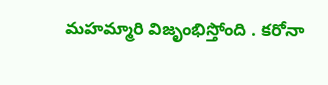మహమ్మారి విజృంభిస్తోంది . కరోనా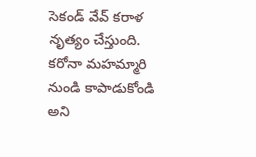సెకండ్ వేవ్ కరాళ నృత్యం చేస్తుంది. కరోనా మహమ్మారి నుండి కాపాడుకోండి అని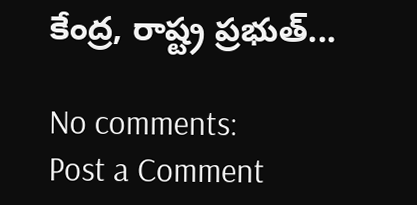కేంద్ర, రాష్ట్ర ప్రభుత్...

No comments:
Post a Comment